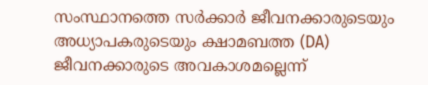സംസ്ഥാനത്തെ സർക്കാർ ജീവനക്കാരുടെയും അധ്യാപകരുടെയും ക്ഷാമബത്ത (DA) ജീവനക്കാരുടെ അവകാശമല്ലെന്ന്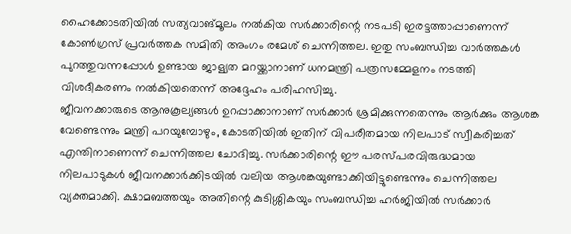ഹൈക്കോടതിയിൽ സത്യവാങ്മൂലം നൽകിയ സർക്കാരിന്റെ നടപടി ഇരട്ടത്താപ്പാണെന്ന് കോൺഗ്രസ് പ്രവർത്തക സമിതി അംഗം രമേശ് ചെന്നിത്തല. ഇതു സംബന്ധിച്ച വാർത്തകൾ പുറത്തുവന്നപ്പോൾ ഉണ്ടായ ജാള്യത മറയ്ക്കാനാണ് ധനമന്ത്രി പത്രസമ്മേളനം നടത്തി വിശദീകരണം നൽകിയതെന്ന് അദ്ദേഹം പരിഹസിച്ചു.
ജീവനക്കാരുടെ ആനുകൂല്യങ്ങൾ ഉറപ്പാക്കാനാണ് സർക്കാർ ശ്രമിക്കുന്നതെന്നും ആർക്കും ആശങ്ക വേണ്ടെന്നും മന്ത്രി പറയുമ്പോഴും, കോടതിയിൽ ഇതിന് വിപരീതമായ നിലപാട് സ്വീകരിച്ചത് എന്തിനാണെന്ന് ചെന്നിത്തല ചോദിച്ചു. സർക്കാരിന്റെ ഈ പരസ്പരവിരുദ്ധമായ നിലപാടുകൾ ജീവനക്കാർക്കിടയിൽ വലിയ ആശങ്കയുണ്ടാക്കിയിട്ടുണ്ടെന്നും ചെന്നിത്തല വ്യക്തമാക്കി. ക്ഷാമബത്തയും അതിന്റെ കുടിശ്ശികയും സംബന്ധിച്ച ഹർജിയിൽ സർക്കാർ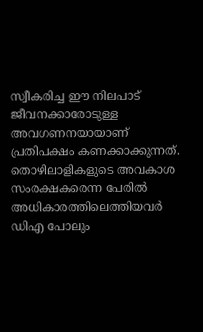സ്വീകരിച്ച ഈ നിലപാട് ജീവനക്കാരോടുള്ള അവഗണനയായാണ് പ്രതിപക്ഷം കണക്കാക്കുന്നത്.
തൊഴിലാളികളുടെ അവകാശ സംരക്ഷകരെന്ന പേരിൽ അധികാരത്തിലെത്തിയവർ ഡിഎ പോലും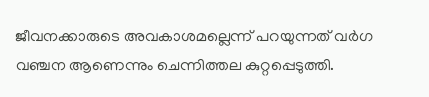ജീവനക്കാരുടെ അവകാശമല്ലെന്ന് പറയുന്നത് വർഗ വഞ്ചന ആണെന്നും ചെന്നിത്തല കുറ്റപ്പെടുത്തി.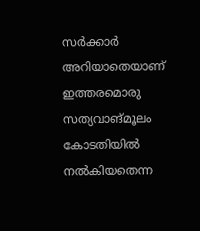സർക്കാർ അറിയാതെയാണ് ഇത്തരമൊരു സത്യവാങ്മൂലം കോടതിയിൽ നൽകിയതെന്ന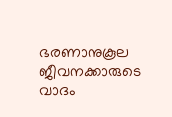ഭരണാനുകൂല ജീവനക്കാരുടെ വാദം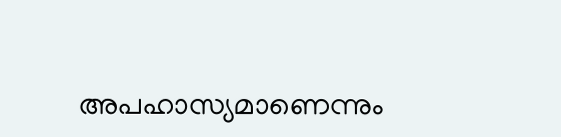അപഹാസ്യമാണെന്നും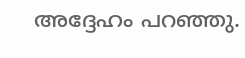അദ്ദേഹം പറഞ്ഞു.